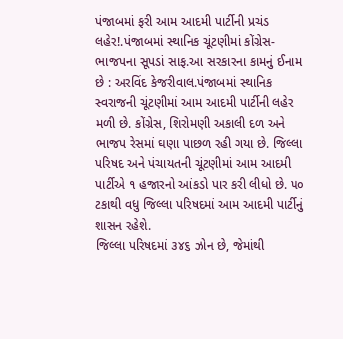પંજાબમાં ફરી આમ આદમી પાર્ટીની પ્રચંડ લહેર!.પંજાબમાં સ્થાનિક ચૂંટણીમાં કોંગ્રેસ-ભાજપના સૂપડાં સાફ.આ સરકારના કામનું ઈનામ છે : અરવિંદ કેજરીવાલ.પંજાબમાં સ્થાનિક સ્વરાજની ચૂંટણીમાં આમ આદમી પાર્ટીની લહેર મળી છે. કોંગ્રેસ, શિરોમણી અકાલી દળ અને ભાજપ રેસમાં ઘણા પાછળ રહી ગયા છે. જિલ્લા પરિષદ અને પંચાયતની ચૂંટણીમાં આમ આદમી પાર્ટીએ ૧ હજારનો આંકડો પાર કરી લીધો છે. ૫૦ ટકાથી વધુ જિલ્લા પરિષદમાં આમ આદમી પાર્ટીનું શાસન રહેશે.
જિલ્લા પરિષદમાં ૩૪૬ ઝોન છે, જેમાંથી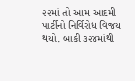૨૨માં તો આમ આદમી પાર્ટીનો નિર્વિરોધ વિજય થયો. બાકી ૩૨૪માંથી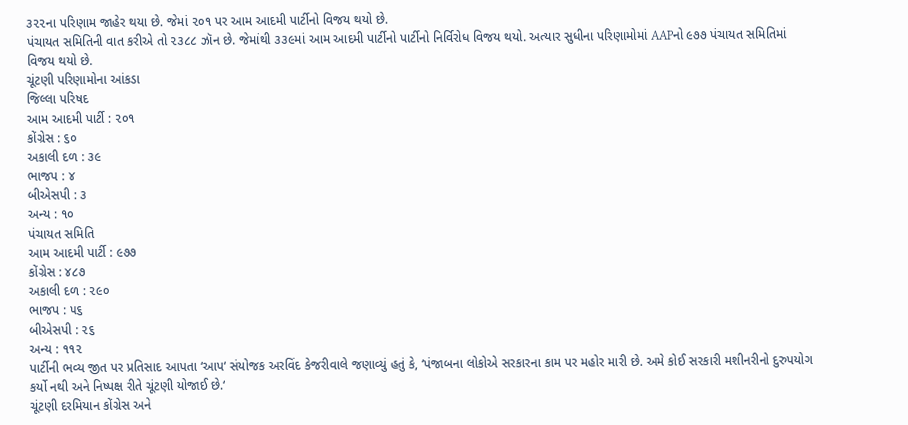૩૨૨ના પરિણામ જાહેર થયા છે. જેમાં ૨૦૧ પર આમ આદમી પાર્ટીનો વિજય થયો છે.
પંચાયત સમિતિની વાત કરીએ તો ૨૩૮૮ ઝૉન છે. જેમાંથી ૩૩૯માં આમ આદમી પાર્ટીનો પાર્ટીનો નિર્વિરોધ વિજય થયો. અત્યાર સુધીના પરિણામોમાં AAPનો ૯૭૭ પંચાયત સમિતિમાં વિજય થયો છે.
ચૂંટણી પરિણામોના આંકડા
જિલ્લા પરિષદ
આમ આદમી પાર્ટી : ૨૦૧
કોંગ્રેસ : ૬૦
અકાલી દળ : ૩૯
ભાજપ : ૪
બીએસપી : ૩
અન્ય : ૧૦
પંચાયત સમિતિ
આમ આદમી પાર્ટી : ૯૭૭
કોંગ્રેસ : ૪૮૭
અકાલી દળ : ૨૯૦
ભાજપ : ૫૬
બીએસપી : ૨૬
અન્ય : ૧૧૨
પાર્ટીની ભવ્ય જીત પર પ્રતિસાદ આપતા ‘આપ‘ સંયોજક અરવિંદ કેજરીવાલે જણાવ્યું હતું કે, ‘પંજાબના લોકોએ સરકારના કામ પર મહોર મારી છે. અમે કોઈ સરકારી મશીનરીનો દુરુપયોગ કર્યો નથી અને નિષ્પક્ષ રીતે ચૂંટણી યોજાઈ છે.‘
ચૂંટણી દરમિયાન કોંગ્રેસ અને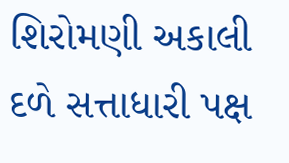શિરોમણી અકાલી દળે સત્તાધારી પક્ષ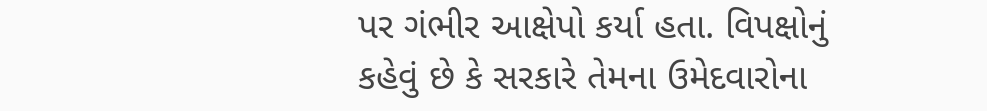પર ગંભીર આક્ષેપો કર્યા હતા. વિપક્ષોનું કહેવું છે કે સરકારે તેમના ઉમેદવારોના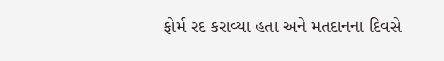ફોર્મ રદ કરાવ્યા હતા અને મતદાનના દિવસે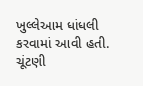ખુલ્લેઆમ ધાંધલી કરવામાં આવી હતી. ચૂંટણી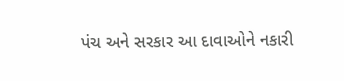પંચ અને સરકાર આ દાવાઓને નકારી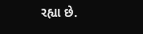રહ્યા છે.